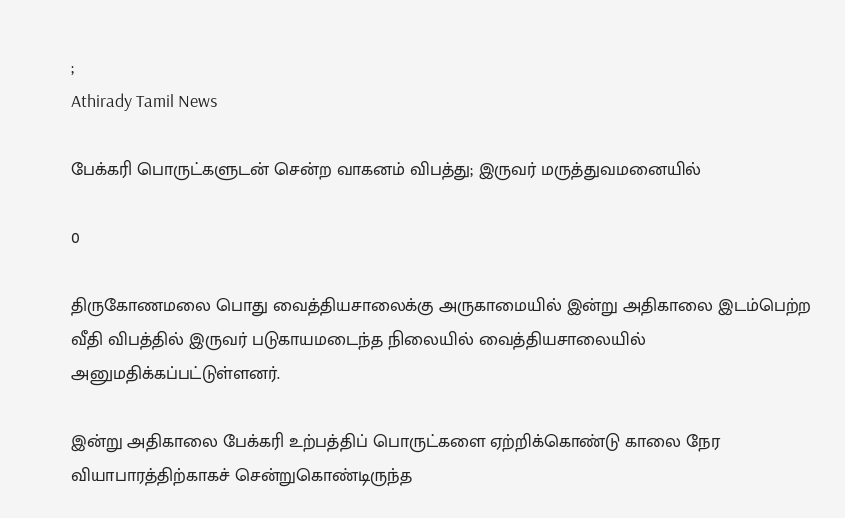;
Athirady Tamil News

பேக்கரி பொருட்களுடன் சென்ற வாகனம் விபத்து; இருவர் மருத்துவமனையில்

0

திருகோணமலை பொது வைத்தியசாலைக்கு அருகாமையில் இன்று அதிகாலை இடம்பெற்ற வீதி விபத்தில் இருவர் படுகாயமடைந்த நிலையில் வைத்தியசாலையில் அனுமதிக்கப்பட்டுள்ளனர்.

இன்று அதிகாலை பேக்கரி உற்பத்திப் பொருட்களை ஏற்றிக்கொண்டு காலை நேர வியாபாரத்திற்காகச் சென்றுகொண்டிருந்த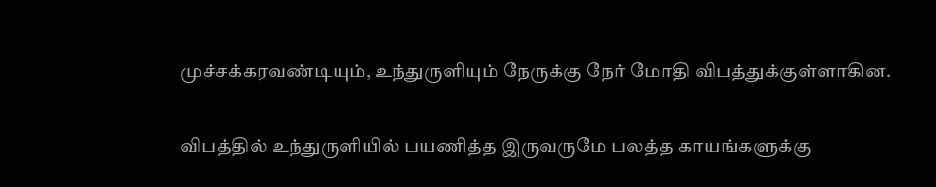முச்சக்கரவண்டியும், உந்துருளியும் நேருக்கு நேர் மோதி விபத்துக்குள்ளாகின.

விபத்தில் உந்துருளியில் பயணித்த இருவருமே பலத்த காயங்களுக்கு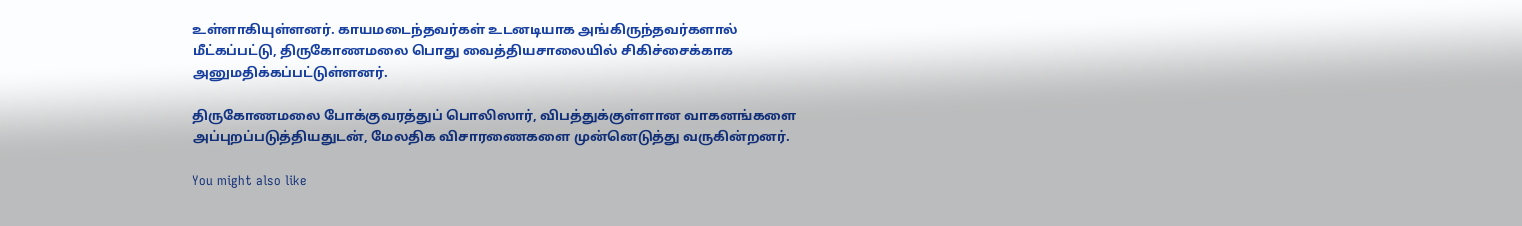உள்ளாகியுள்ளனர். காயமடைந்தவர்கள் உடனடியாக அங்கிருந்தவர்களால் மீட்கப்பட்டு, திருகோணமலை பொது வைத்தியசாலையில் சிகிச்சைக்காக அனுமதிக்கப்பட்டுள்ளனர்.

திருகோணமலை போக்குவரத்துப் பொலிஸார், விபத்துக்குள்ளான வாகனங்களை அப்புறப்படுத்தியதுடன், மேலதிக விசாரணைகளை முன்னெடுத்து வருகின்றனர்.

You might also like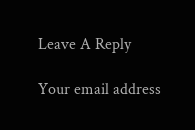Leave A Reply

Your email address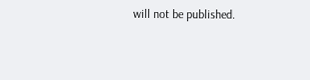will not be published.